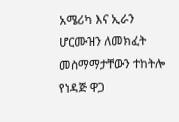አሜሪካ እና ኢራን ሆርሙዝን ለመክፈት መስማማታቸውን ተከትሎ የነዳጅ ዋጋ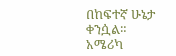በከፍተኛ ሁኔታ ቀንሷል።
አሜሪካ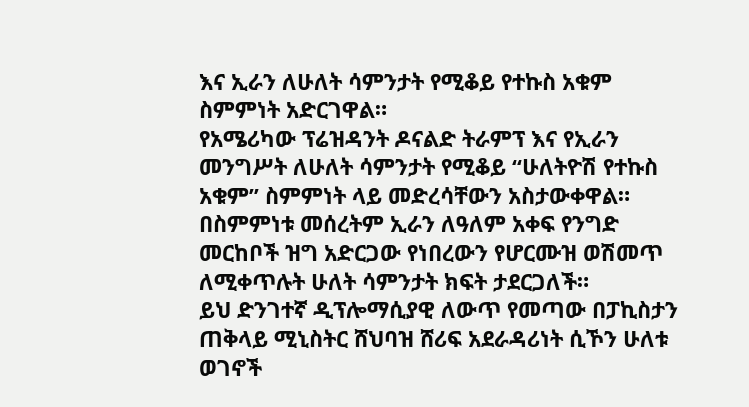እና ኢራን ለሁለት ሳምንታት የሚቆይ የተኩስ አቁም ስምምነት አድርገዋል።
የአሜሪካው ፕሬዝዳንት ዶናልድ ትራምፕ እና የኢራን መንግሥት ለሁለት ሳምንታት የሚቆይ “ሁለትዮሽ የተኩስ አቁም” ስምምነት ላይ መድረሳቸውን አስታውቀዋል።
በስምምነቱ መሰረትም ኢራን ለዓለም አቀፍ የንግድ መርከቦች ዝግ አድርጋው የነበረውን የሆርሙዝ ወሽመጥ ለሚቀጥሉት ሁለት ሳምንታት ክፍት ታደርጋለች።
ይህ ድንገተኛ ዲፕሎማሲያዊ ለውጥ የመጣው በፓኪስታን ጠቅላይ ሚኒስትር ሸህባዝ ሸሪፍ አደራዳሪነት ሲኾን ሁለቱ ወገኖች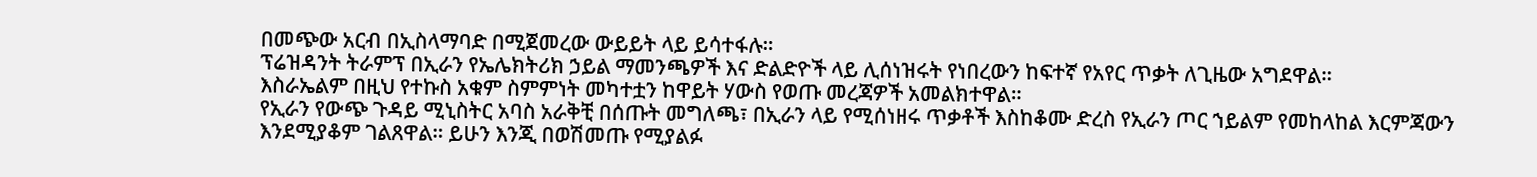በመጭው አርብ በኢስላማባድ በሚጀመረው ውይይት ላይ ይሳተፋሉ።
ፕሬዝዳንት ትራምፕ በኢራን የኤሌክትሪክ ኃይል ማመንጫዎች እና ድልድዮች ላይ ሊሰነዝሩት የነበረውን ከፍተኛ የአየር ጥቃት ለጊዜው አግደዋል።
እስራኤልም በዚህ የተኩስ አቁም ስምምነት መካተቷን ከዋይት ሃውስ የወጡ መረጃዎች አመልክተዋል።
የኢራን የውጭ ጉዳይ ሚኒስትር አባስ አራቅቺ በሰጡት መግለጫ፣ በኢራን ላይ የሚሰነዘሩ ጥቃቶች እስከቆሙ ድረስ የኢራን ጦር ኀይልም የመከላከል እርምጃውን እንደሚያቆም ገልጸዋል። ይሁን እንጂ በወሽመጡ የሚያልፉ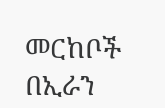መርከቦች በኢራን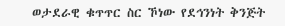ወታደራዊ ቁጥጥር ስር ኾነው የደኅንነት ቅንጅት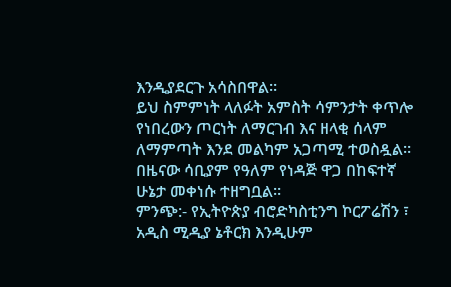እንዲያደርጉ አሳስበዋል።
ይህ ስምምነት ላለፉት አምስት ሳምንታት ቀጥሎ የነበረውን ጦርነት ለማርገብ እና ዘላቂ ሰላም ለማምጣት እንደ መልካም አጋጣሚ ተወስዷል። በዜናው ሳቢያም የዓለም የነዳጅ ዋጋ በከፍተኛ ሁኔታ መቀነሱ ተዘግቧል።
ምንጭ:- የኢትዮጵያ ብሮድካስቲንግ ኮርፖሬሽን ፣ አዲስ ሚዲያ ኔቶርክ እንዲሁም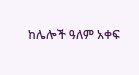ከሌሎች ዓለም አቀፍ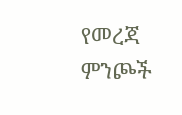የመረጃ ምንጮች